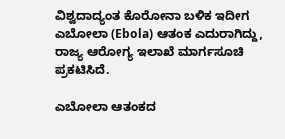ವಿಶ್ವದಾದ್ಯಂತ ಕೊರೋನಾ ಬಳಿಕ ಇದೀಗ ಎಬೋಲಾ (Ebola) ಆತಂಕ ಎದುರಾಗಿದ್ದು, ರಾಜ್ಯ ಆರೋಗ್ಯ ಇಲಾಖೆ ಮಾರ್ಗಸೂಚಿ ಪ್ರಕಟಿಸಿದೆ.

ಎಬೋಲಾ ಆತಂಕದ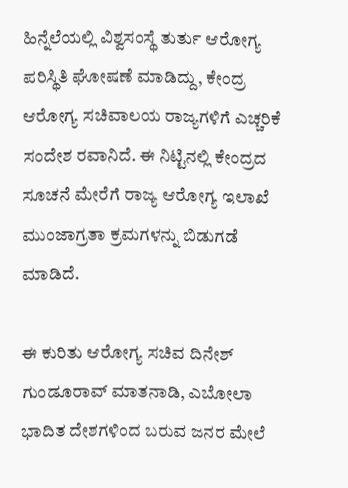ಹಿನ್ನೆಲೆಯಲ್ಲಿ ವಿಶ್ವಸಂಸ್ಥೆ ತುರ್ತು ಆರೋಗ್ಯ ಪರಿಸ್ಥಿತಿ ಘೋಷಣೆ ಮಾಡಿದ್ದು, ಕೇಂದ್ರ ಆರೋಗ್ಯ ಸಚಿವಾಲಯ ರಾಜ್ಯಗಳಿಗೆ ಎಚ್ಚರಿಕೆ ಸಂದೇಶ ರವಾನಿದೆ. ಈ ನಿಟ್ಟಿನಲ್ಲಿ ಕೇಂದ್ರದ ಸೂಚನೆ ಮೇರೆಗೆ ರಾಜ್ಯ ಆರೋಗ್ಯ ಇಲಾಖೆ ಮುಂಜಾಗ್ರತಾ ಕ್ರಮಗಳನ್ನು ಬಿಡುಗಡೆ ಮಾಡಿದೆ.

ಈ ಕುರಿತು ಆರೋಗ್ಯ ಸಚಿವ ದಿನೇಶ್ ಗುಂಡೂರಾವ್ ಮಾತನಾಡಿ, ಎಬೋಲಾ ಭಾದಿತ ದೇಶಗಳಿಂದ ಬರುವ ಜನರ ಮೇಲೆ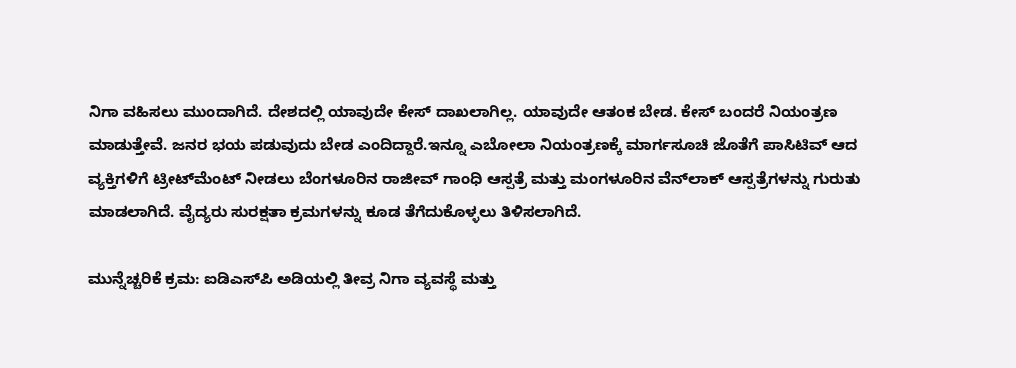ನಿಗಾ ವಹಿಸಲು ಮುಂದಾಗಿದೆ. ದೇಶದಲ್ಲಿ ಯಾವುದೇ ಕೇಸ್ ದಾಖಲಾಗಿಲ್ಲ. ಯಾವುದೇ ಆತಂಕ ಬೇಡ. ಕೇಸ್ ಬಂದರೆ ನಿಯಂತ್ರಣ ಮಾಡುತ್ತೇವೆ. ಜನರ ಭಯ ಪಡುವುದು ಬೇಡ ಎಂದಿದ್ದಾರೆ.ಇನ್ನೂ ಎಬೋಲಾ ನಿಯಂತ್ರಣಕ್ಕೆ ಮಾರ್ಗಸೂಚಿ ಜೊತೆಗೆ ಪಾಸಿಟಿವ್ ಆದ ವ್ಯಕ್ತಿಗಳಿಗೆ ಟ್ರೀಟ್‌ಮೆಂಟ್ ನೀಡಲು ಬೆಂಗಳೂರಿನ ರಾಜೀವ್ ಗಾಂಧಿ ಆಸ್ಪತ್ರೆ ಮತ್ತು ಮಂಗಳೂರಿನ ವೆನ್‌ಲಾಕ್ ಆಸ್ಪತ್ರೆಗಳನ್ನು ಗುರುತು ಮಾಡಲಾಗಿದೆ. ವೈದ್ಯರು ಸುರಕ್ಷತಾ ಕ್ರಮಗಳನ್ನು ಕೂಡ ತೆಗೆದುಕೊಳ್ಳಲು ತಿಳಿಸಲಾಗಿದೆ.

ಮುನ್ನೆಚ್ಚರಿಕೆ ಕ್ರಮ: ಐಡಿಎಸ್‌ಪಿ ಅಡಿಯಲ್ಲಿ ತೀವ್ರ ನಿಗಾ ವ್ಯವಸ್ಥೆ ಮತ್ತು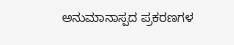ಅನುಮಾನಾಸ್ಪದ ಪ್ರಕರಣಗಳ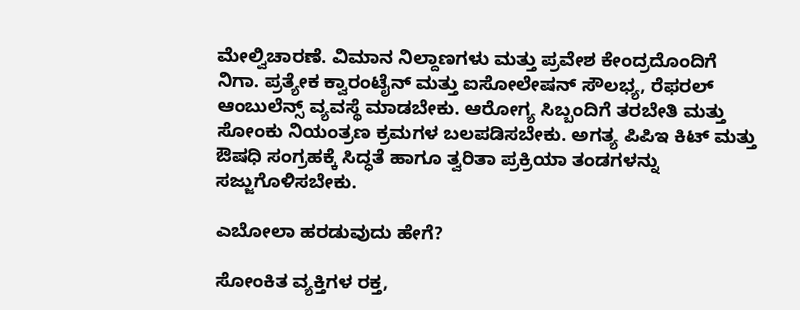ಮೇಲ್ವಿಚಾರಣೆ. ವಿಮಾನ ನಿಲ್ದಾಣಗಳು ಮತ್ತು ಪ್ರವೇಶ ಕೇಂದ್ರದೊಂದಿಗೆ ನಿಗಾ. ಪ್ರತ್ಯೇಕ ಕ್ವಾರಂಟೈನ್ ಮತ್ತು ಐಸೋಲೇಷನ್ ಸೌಲಭ್ಯ, ರೆಫರಲ್ ಆಂಬುಲೆನ್ಸ್ ವ್ಯವಸ್ಥೆ ಮಾಡಬೇಕು. ಆರೋಗ್ಯ ಸಿಬ್ಬಂದಿಗೆ ತರಬೇತಿ ಮತ್ತು ಸೋಂಕು ನಿಯಂತ್ರಣ ಕ್ರಮಗಳ ಬಲಪಡಿಸಬೇಕು. ಅಗತ್ಯ ಪಿಪಿಇ ಕಿಟ್ ಮತ್ತು ಔಷಧಿ ಸಂಗ್ರಹಕ್ಕೆ ಸಿದ್ಧತೆ ಹಾಗೂ ತ್ವರಿತಾ ಪ್ರಕ್ರಿಯಾ ತಂಡಗಳನ್ನು ಸಜ್ಜುಗೊಳಿಸಬೇಕು.

ಎಬೋಲಾ ಹರಡುವುದು ಹೇಗೆ?

ಸೋಂಕಿತ ವ್ಯಕ್ತಿಗಳ ರಕ್ತ,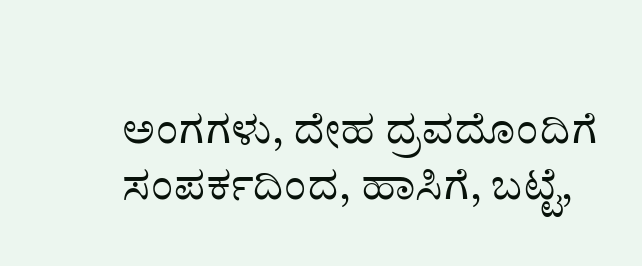ಅಂಗಗಳು, ದೇಹ ದ್ರವದೊಂದಿಗೆ ಸಂಪರ್ಕದಿಂದ, ಹಾಸಿಗೆ, ಬಟ್ಟೆ,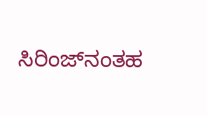ಸಿರಿಂಜ್‌ನಂತಹ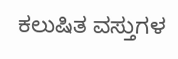ಕಲುಷಿತ ವಸ್ತುಗಳ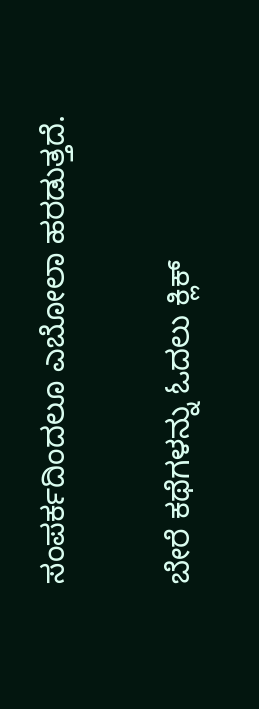ಸಂಪರ್ಕದಿಂದಲೂ ಎಬೋಲಾ ಹರಡುತ್ತದೆ.

ಬೇರೆ ಕಥೆಗಳನ್ನು ಓದಲು ಕ್ಲಿಕ್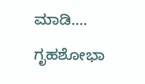ಮಾಡಿ....
ಗೃಹಶೋಭಾ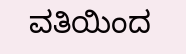ವತಿಯಿಂದ